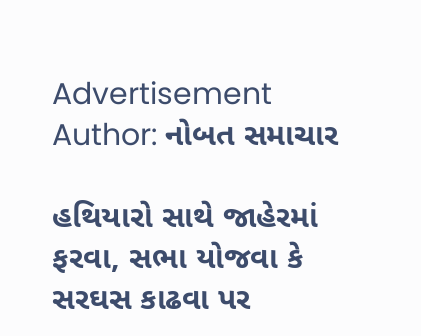Advertisement
Author: નોબત સમાચાર

હથિયારો સાથે જાહેરમાં ફરવા, સભા યોજવા કે સરઘસ કાઢવા પર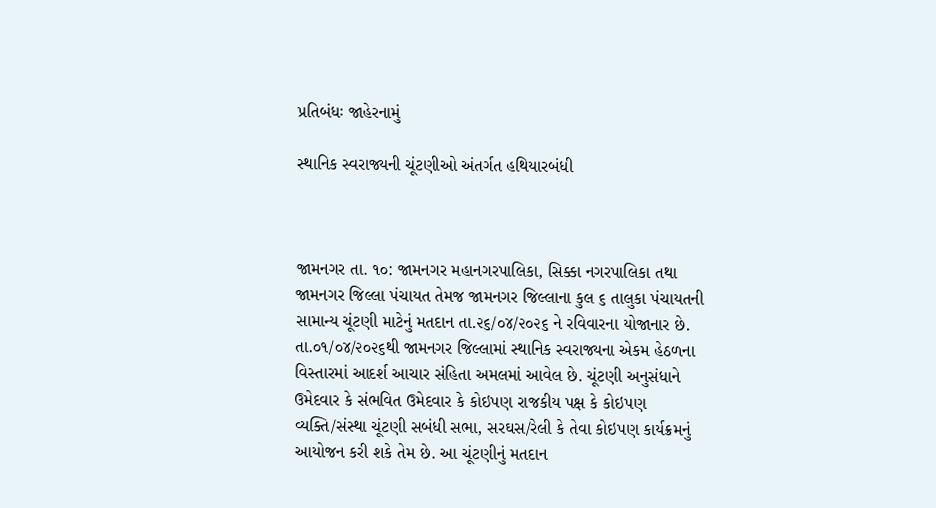પ્રતિબંધઃ જાહેરનામું

સ્થાનિક સ્વરાજ્યની ચૂંટણીઓ અંતર્ગત હથિયારબંધી



જામનગર તા. ૧૦: જામનગર મહાનગરપાલિકા, સિક્કા નગરપાલિકા તથા જામનગર જિલ્લા પંચાયત તેમજ જામનગર જિલ્લાના કુલ ૬ તાલુકા પંચાયતની સામાન્ય ચૂંટણી માટેનું મતદાન તા.૨૬/૦૪/૨૦૨૬ ને રવિવારના યોજાનાર છે. તા.૦૧/૦૪/૨૦૨૬થી જામનગર જિલ્લામાં સ્થાનિક સ્વરાજ્યના એકમ હેઠળના વિસ્તારમાં આદર્શ આચાર સંહિતા અમલમાં આવેલ છે. ચૂંટણી અનુસંધાને ઉમેદવાર કે સંભવિત ઉમેદવાર કે કોઇપણ રાજકીય પક્ષ કે કોઇપણ વ્યક્તિ/સંસ્થા ચૂંટણી સબંધી સભા, સરઘસ/રેલી કે તેવા કોઇપણ કાર્યક્રમનું આયોજન કરી શકે તેમ છે. આ ચૂંટણીનું મતદાન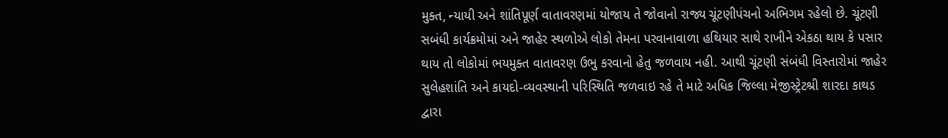મુક્ત, ન્યાયી અને શાંતિપૂર્ણ વાતાવરણમાં યોજાય તે જોવાનો રાજ્ય ચૂંટણીપંચનો અભિગમ રહેલો છે. ચૂંટણી સબંધી કાર્યક્રમોમાં અને જાહેર સ્થળોએ લોકો તેમના પરવાનાવાળા હથિયાર સાથે રાખીને એકઠા થાય કે પસાર થાય તો લોકોમાં ભયમુક્ત વાતાવરણ ઉભુ કરવાનો હેતુ જળવાય નહી. આથી ચૂંટણી સંબંધી વિસ્તારોમાં જાહેર સુલેહશાંતિ અને કાયદો-વ્યવસ્થાની પરિસ્થિતિ જળવાઇ રહે તે માટે અધિક જિલ્લા મેજીસ્ટ્રેટશ્રી શારદા કાથડ દ્વારા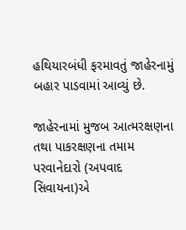હથિયારબંધી ફરમાવતું જાહેરનામું બહાર પાડવામાં આવ્યું છે.

જાહેરનામાં મુજબ આત્મરક્ષણના તથા પાકરક્ષણના તમામ પરવાનેદારો (અપવાદ સિવાયના)એ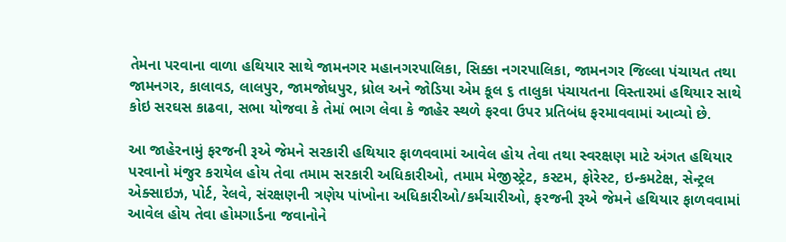તેમના પરવાના વાળા હથિયાર સાથે જામનગર મહાનગરપાલિકા, સિક્કા નગરપાલિકા, જામનગર જિલ્લા પંચાયત તથા જામનગર, કાલાવડ, લાલપુર, જામજોધપુર, ધ્રોલ અને જોડિયા એમ કૂલ ૬ તાલુકા પંચાયતના વિસ્તારમાં હથિયાર સાથે કોઇ સરઘસ કાઢવા, સભા યોજવા કે તેમાં ભાગ લેવા કે જાહેર સ્થળે ફરવા ઉપર પ્રતિબંધ ફરમાવવામાં આવ્યો છે.

આ જાહેરનામું ફરજની રૂએ જેમને સરકારી હથિયાર ફાળવવામાં આવેલ હોય તેવા તથા સ્વરક્ષણ માટે અંગત હથિયાર પરવાનો મંજુર કરાયેલ હોય તેવા તમામ સરકારી અધિકારીઓ, તમામ મેજીસ્ટ્રેટ, કસ્ટમ, ફોરેસ્ટ, ઇન્કમટેક્ષ, સેન્ટ્રલ એક્સાઇઝ, પોર્ટ, રેલવે, સંરક્ષણની ત્રણેય પાંખોના અધિકારીઓ/કર્મચારીઓ, ફરજની રૂએ જેમને હથિયાર ફાળવવામાં આવેલ હોય તેવા હોમગાર્ડના જવાનોને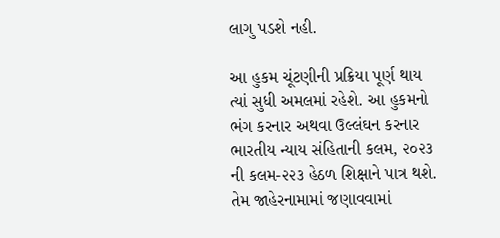લાગુ પડશે નહી.

આ હુકમ ચૂંટણીની પ્રક્રિયા પૂર્ણ થાય ત્યાં સુધી અમલમાં રહેશે. આ હુકમનો ભંગ કરનાર અથવા ઉલ્લંઘન કરનાર ભારતીય ન્યાય સંહિતાની કલમ, ૨૦૨૩ ની કલમ-૨૨૩ હેઠળ શિક્ષાને પાત્ર થશે. તેમ જાહેરનામામાં જણાવવામાં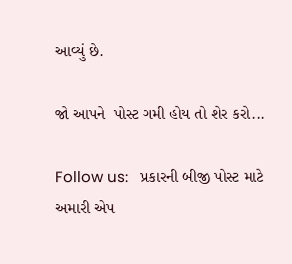આવ્યું છે.

જો આપને  પોસ્ટ ગમી હોય તો શેર કરો...

Follow us:   પ્રકારની બીજી પોસ્ટ માટે અમારી એપ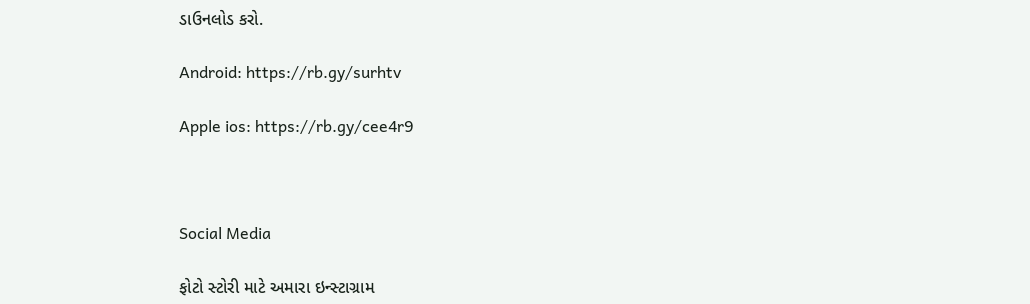ડાઉનલોડ કરો.

Android: https://rb.gy/surhtv

Apple ios: https://rb.gy/cee4r9



Social Media

ફોટો સ્ટોરી માટે અમારા ઇન્સ્ટાગ્રામ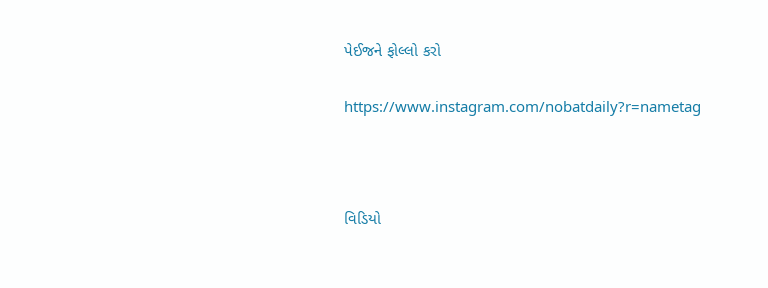પેઈજને ફોલ્લો કરો

https://www.instagram.com/nobatdaily?r=nametag



વિડિયો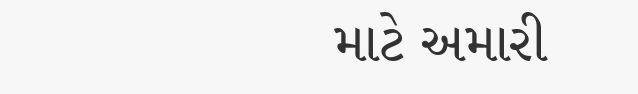માટે અમારી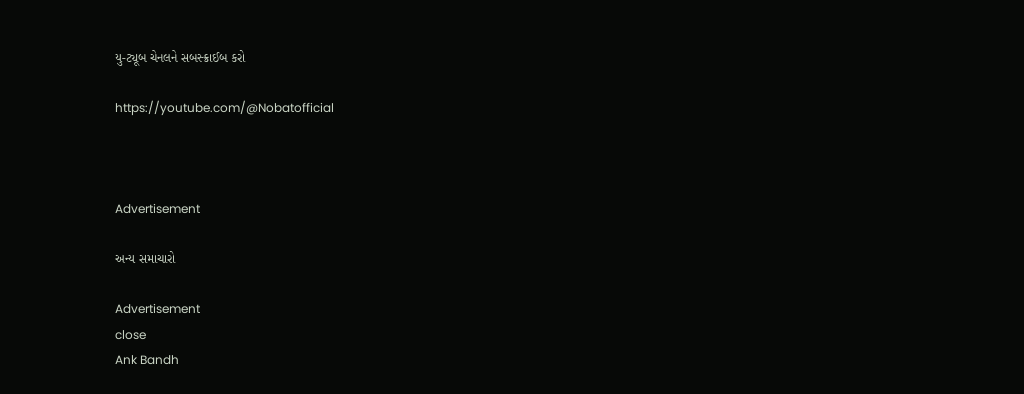યુ-ટ્યૂબ ચેનલને સબસ્ક્રાઈબ કરો

https://youtube.com/@Nobatofficial



Advertisement

અન્ય સમાચારો

Advertisement
close
Ank Bandh